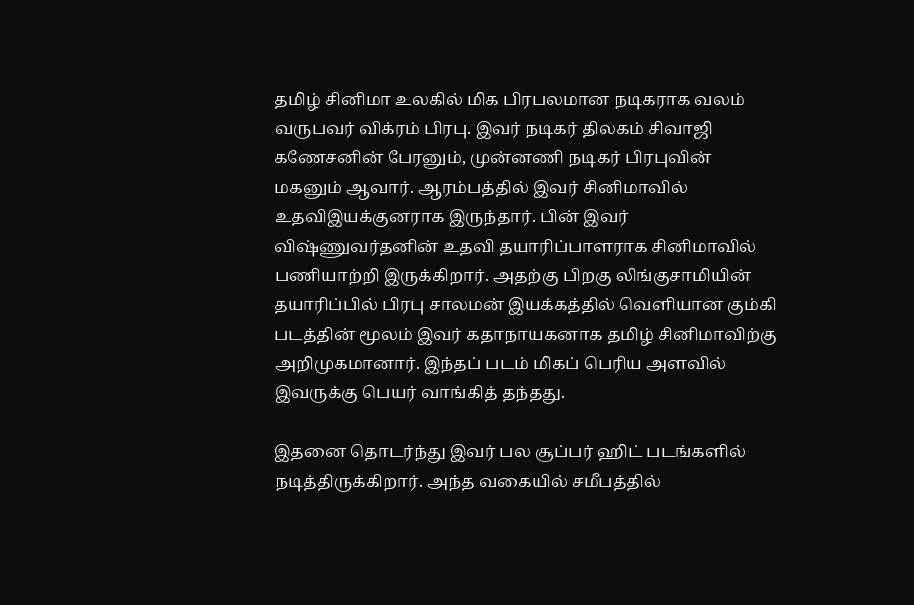தமிழ் சினிமா உலகில் மிக பிரபலமான நடிகராக வலம் வருபவர் விக்ரம் பிரபு. இவர் நடிகர் திலகம் சிவாஜி கணேசனின் பேரனும், முன்னணி நடிகர் பிரபுவின் மகனும் ஆவார். ஆரம்பத்தில் இவர் சினிமாவில் உதவிஇயக்குனராக இருந்தார். பின் இவர் விஷ்ணுவர்தனின் உதவி தயாரிப்பாளராக சினிமாவில் பணியாற்றி இருக்கிறார். அதற்கு பிறகு லிங்குசாமியின் தயாரிப்பில் பிரபு சாலமன் இயக்கத்தில் வெளியான கும்கி படத்தின் மூலம் இவர் கதாநாயகனாக தமிழ் சினிமாவிற்கு அறிமுகமானார். இந்தப் படம் மிகப் பெரிய அளவில் இவருக்கு பெயர் வாங்கித் தந்தது.

இதனை தொடர்ந்து இவர் பல சூப்பர் ஹிட் படங்களில் நடித்திருக்கிறார். அந்த வகையில் சமீபத்தில்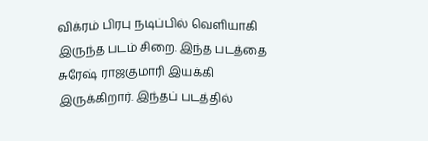விக்ரம் பிரபு நடிப்பில் வெளியாகி இருந்த படம் சிறை. இந்த படத்தை சுரேஷ் ராஜகுமாரி இயக்கி இருக்கிறார். இந்தப் படத்தில்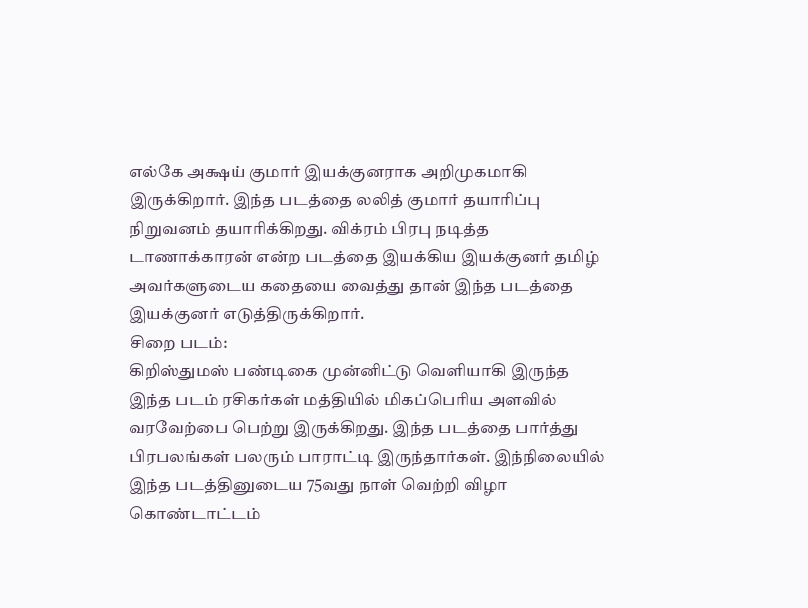எல்கே அக்ஷய் குமார் இயக்குனராக அறிமுகமாகி இருக்கிறார். இந்த படத்தை லலித் குமார் தயாரிப்பு நிறுவனம் தயாரிக்கிறது. விக்ரம் பிரபு நடித்த டாணாக்காரன் என்ற படத்தை இயக்கிய இயக்குனர் தமிழ் அவர்களுடைய கதையை வைத்து தான் இந்த படத்தை இயக்குனர் எடுத்திருக்கிறார்.
சிறை படம்:
கிறிஸ்துமஸ் பண்டிகை முன்னிட்டு வெளியாகி இருந்த இந்த படம் ரசிகர்கள் மத்தியில் மிகப்பெரிய அளவில் வரவேற்பை பெற்று இருக்கிறது. இந்த படத்தை பார்த்து பிரபலங்கள் பலரும் பாராட்டி இருந்தார்கள். இந்நிலையில் இந்த படத்தினுடைய 75வது நாள் வெற்றி விழா கொண்டாட்டம்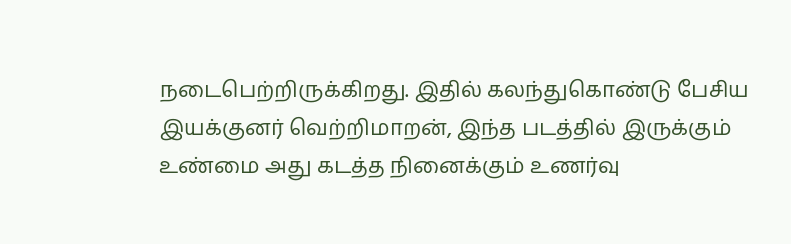நடைபெற்றிருக்கிறது. இதில் கலந்துகொண்டு பேசிய இயக்குனர் வெற்றிமாறன், இந்த படத்தில் இருக்கும் உண்மை அது கடத்த நினைக்கும் உணர்வு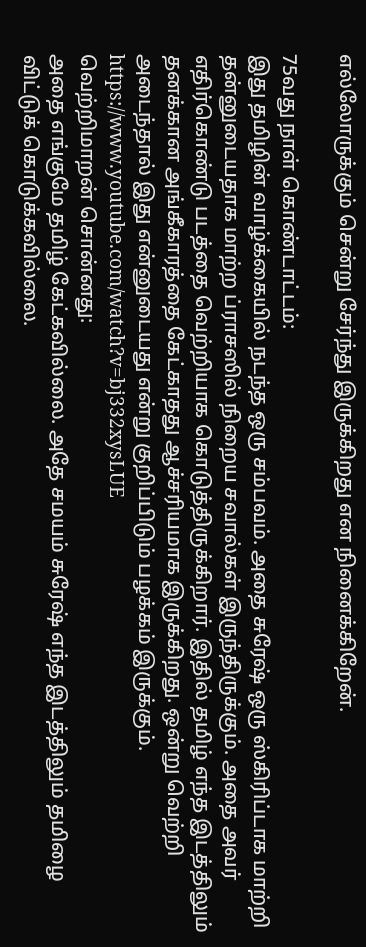எல்லோருக்கும் சென்று சேர்ந்து இருக்கிறது என நினைக்கிறேன்.

75வது நாள் கொண்டாட்டம்:
இது தமிழின் வாழ்க்கையில் நடந்த ஒரு சம்பவம். அதை சுரேஷ் ஒரு ஸ்கிரிப்டாக மாற்றி தன்னுடையதாக மாற்ற ப்ராசஸில் நிறைய சவால்கள் இருந்திருக்கும். அதை அவர் எதிர்கொண்டு படத்தை வெற்றியாக கொடுத்திருக்கிறார். இதில் தமிழ் எந்த இடத்திலும் தனக்கான அங்கீகாரத்தை கேட்காதது ஆச்சரியமாக இருக்கிறது. ஒன்று வெற்றி அடைந்தால் இது என்னுடையது என்று குறிப்பிடும் பழக்கம் இருக்கும்.
https://www.youtube.com/watch?v=bj332xysLUE
வெற்றிமாறன் சொன்னது:
அதை எங்குமே தமிழ் கேட்கவில்லை. அதே சமயம் சுரேஷ் எந்த இடத்திலும் தமிழை விட்டுக் கொடுக்கவில்லை.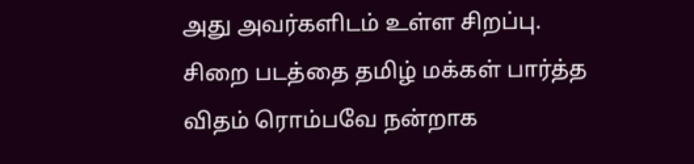அது அவர்களிடம் உள்ள சிறப்பு. சிறை படத்தை தமிழ் மக்கள் பார்த்த விதம் ரொம்பவே நன்றாக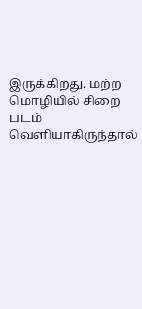இருக்கிறது. மற்ற மொழியில் சிறை படம் வெளியாகிருந்தால்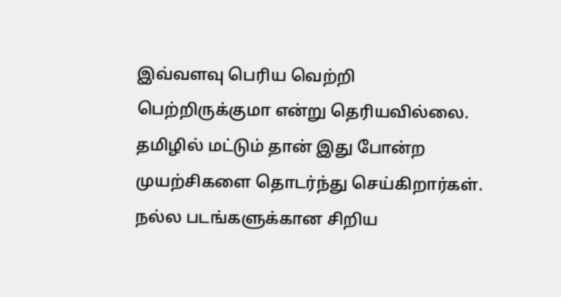இவ்வளவு பெரிய வெற்றி பெற்றிருக்குமா என்று தெரியவில்லை. தமிழில் மட்டும் தான் இது போன்ற முயற்சிகளை தொடர்ந்து செய்கிறார்கள். நல்ல படங்களுக்கான சிறிய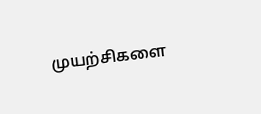முயற்சிகளை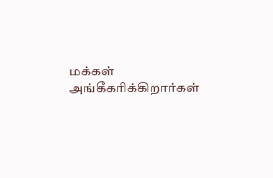மக்கள் அங்கீகரிக்கிறார்கள்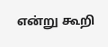என்று கூறி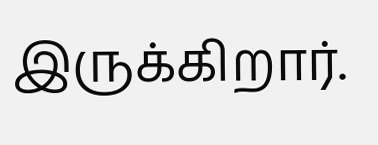இருக்கிறார்.